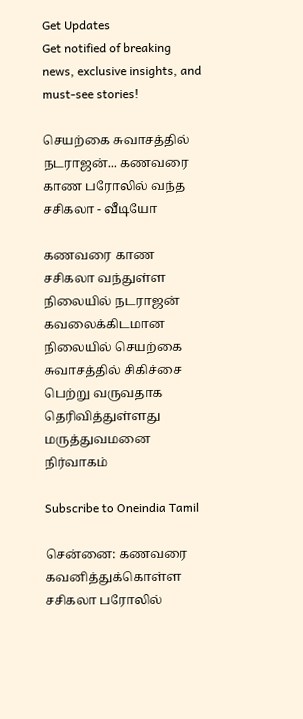Get Updates
Get notified of breaking news, exclusive insights, and must-see stories!

செயற்கை சுவாசத்தில் நடராஜன்... கணவரை காண பரோலில் வந்த சசிகலா - வீடியோ

கணவரை காண சசிகலா வந்துள்ள நிலையில் நடராஜன் கவலைக்கிடமான நிலையில் செயற்கை சுவாசத்தில் சிகிச்சை பெற்று வருவதாக தெரிவித்துள்ளது மருத்துவமனை நிர்வாகம்

Subscribe to Oneindia Tamil

சென்னை: கணவரை கவனித்துக்கொள்ள சசிகலா பரோலில்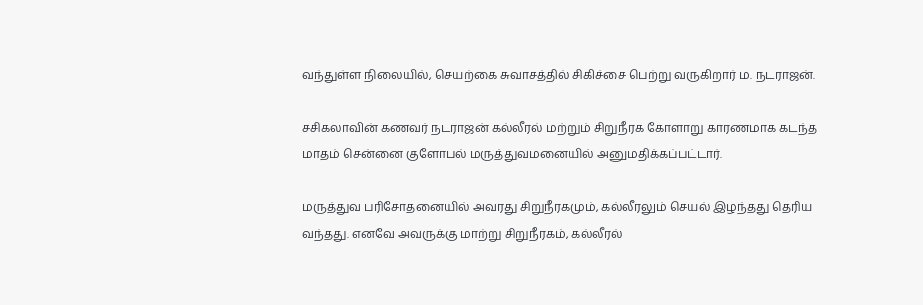வந்துள்ள நிலையில், செயற்கை சுவாசத்தில் சிகிச்சை பெற்று வருகிறார் ம. நடராஜன்.

சசிகலாவின் கணவர் நடராஜன் கல்லீரல் மற்றும் சிறுநீரக கோளாறு காரணமாக கடந்த மாதம் சென்னை குளோபல் மருத்துவமனையில் அனுமதிக்கப்பட்டார்.

மருத்துவ பரிசோதனையில் அவரது சிறுநீரகமும், கல்லீரலும் செயல் இழந்தது தெரிய வந்தது. எனவே அவருக்கு மாற்று சிறுநீரகம், கல்லீரல்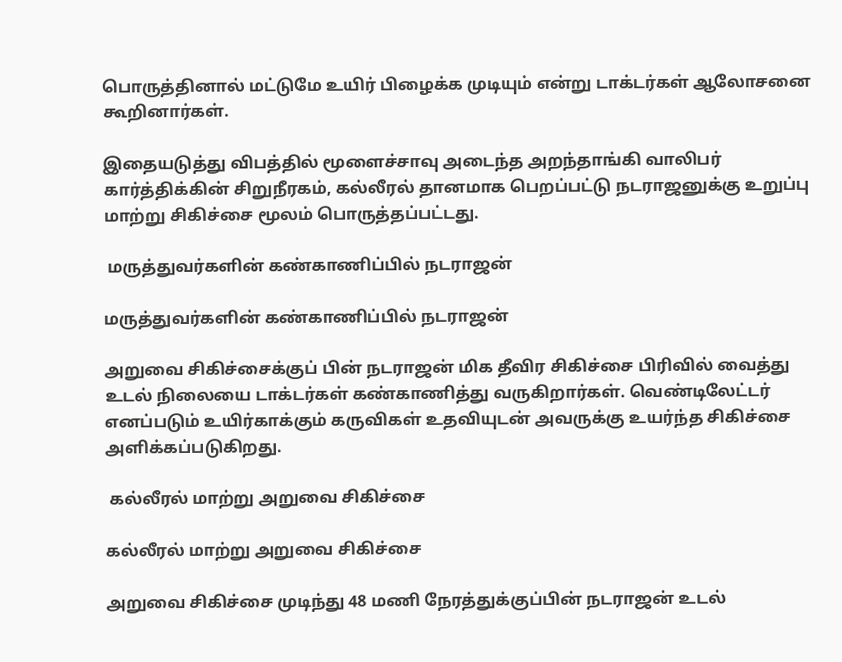பொருத்தினால் மட்டுமே உயிர் பிழைக்க முடியும் என்று டாக்டர்கள் ஆலோசனை கூறினார்கள்.

இதையடுத்து விபத்தில் மூளைச்சாவு அடைந்த அறந்தாங்கி வாலிபர் கார்த்திக்கின் சிறுநீரகம், கல்லீரல் தானமாக பெறப்பட்டு நடராஜனுக்கு உறுப்பு மாற்று சிகிச்சை மூலம் பொருத்தப்பட்டது.

 மருத்துவர்களின் கண்காணிப்பில் நடராஜன்

மருத்துவர்களின் கண்காணிப்பில் நடராஜன்

அறுவை சிகிச்சைக்குப் பின் நடராஜன் மிக தீவிர சிகிச்சை பிரிவில் வைத்து உடல் நிலையை டாக்டர்கள் கண்காணித்து வருகிறார்கள். வெண்டிலேட்டர் எனப்படும் உயிர்காக்கும் கருவிகள் உதவியுடன் அவருக்கு உயர்ந்த சிகிச்சை அளிக்கப்படுகிறது.

 கல்லீரல் மாற்று அறுவை சிகிச்சை

கல்லீரல் மாற்று அறுவை சிகிச்சை

அறுவை சிகிச்சை முடிந்து 48 மணி நேரத்துக்குப்பின் நடராஜன் உடல்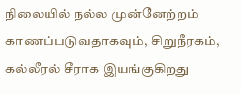நிலையில் நல்ல முன்னேற்றம் காணப்படுவதாகவும், சிறுநீரகம், கல்லீரல் சீராக இயங்குகிறது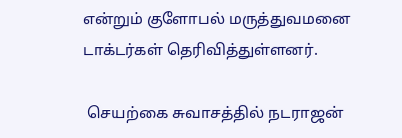என்றும் குளோபல் மருத்துவமனை டாக்டர்கள் தெரிவித்துள்ளனர்.

 செயற்கை சுவாசத்தில் நடராஜன்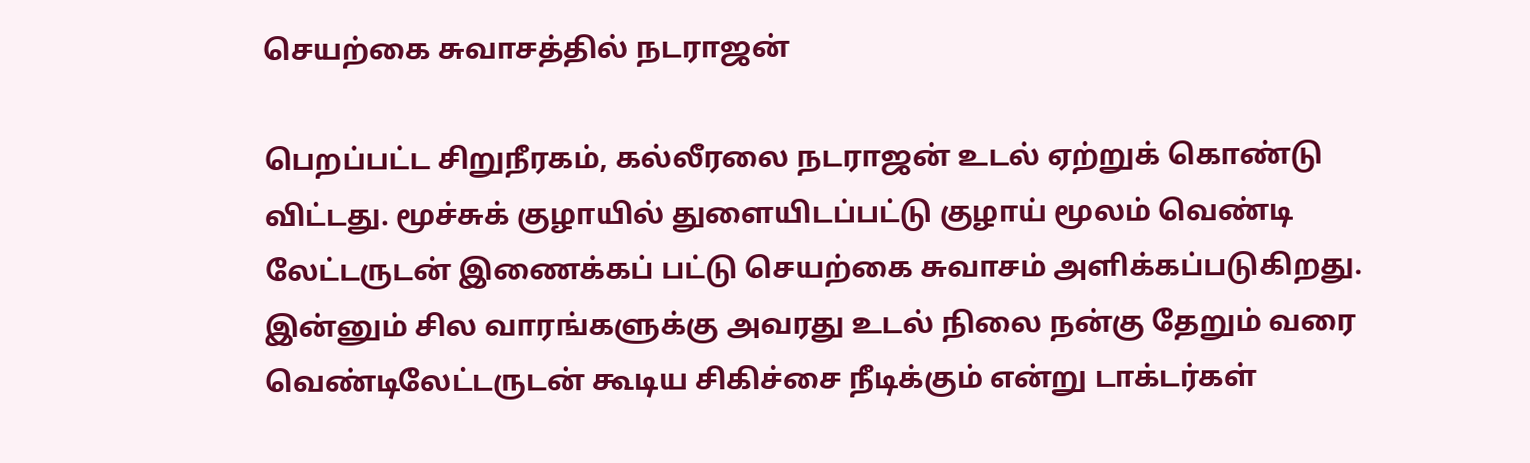செயற்கை சுவாசத்தில் நடராஜன்

பெறப்பட்ட சிறுநீரகம், கல்லீரலை நடராஜன் உடல் ஏற்றுக் கொண்டு விட்டது. மூச்சுக் குழாயில் துளையிடப்பட்டு குழாய் மூலம் வெண்டி லேட்டருடன் இணைக்கப் பட்டு செயற்கை சுவாசம் அளிக்கப்படுகிறது. இன்னும் சில வாரங்களுக்கு அவரது உடல் நிலை நன்கு தேறும் வரை வெண்டிலேட்டருடன் கூடிய சிகிச்சை நீடிக்கும் என்று டாக்டர்கள்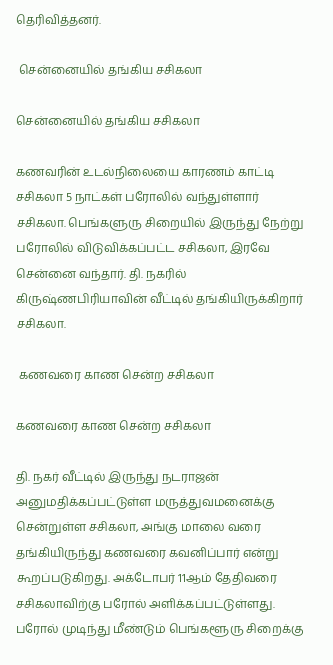தெரிவித்தனர்.

 சென்னையில் தங்கிய சசிகலா

சென்னையில் தங்கிய சசிகலா

கணவரின் உடல்நிலையை காரணம் காட்டி சசிகலா 5 நாட்கள் பரோலில் வந்துள்ளார் சசிகலா. பெங்களுரு சிறையில் இருந்து நேற்று பரோலில் விடுவிக்கப்பட்ட சசிகலா, இரவே சென்னை வந்தார். தி. நகரில் கிருஷ்ணபிரியாவின் வீட்டில் தங்கியிருக்கிறார் சசிகலா.

 கணவரை காண சென்ற சசிகலா

கணவரை காண சென்ற சசிகலா

தி. நகர் வீட்டில் இருந்து நடராஜன் அனுமதிக்கப்பட்டுள்ள மருத்துவமனைக்கு சென்றுள்ள சசிகலா, அங்கு மாலை வரை தங்கியிருந்து கணவரை கவனிப்பார் என்று கூறப்படுகிறது. அக்டோபர் 11ஆம் தேதிவரை சசிகலாவிற்கு பரோல் அளிக்கப்பட்டுள்ளது. பரோல் முடிந்து மீண்டும் பெங்களூரு சிறைக்கு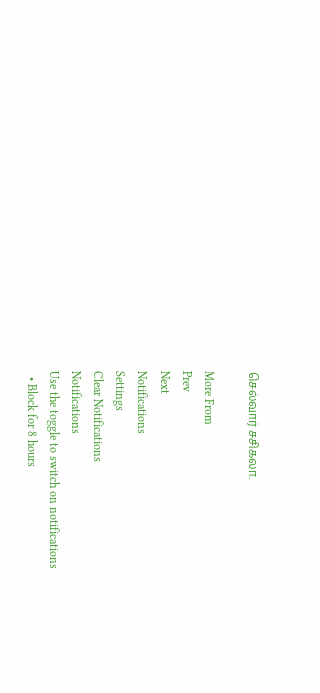செல்வார் சசிகலா.

More From
Prev
Next
Notifications
Settings
Clear Notifications
Notifications
Use the toggle to switch on notifications
  • Block for 8 hours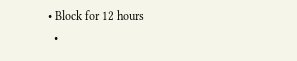• Block for 12 hours
  •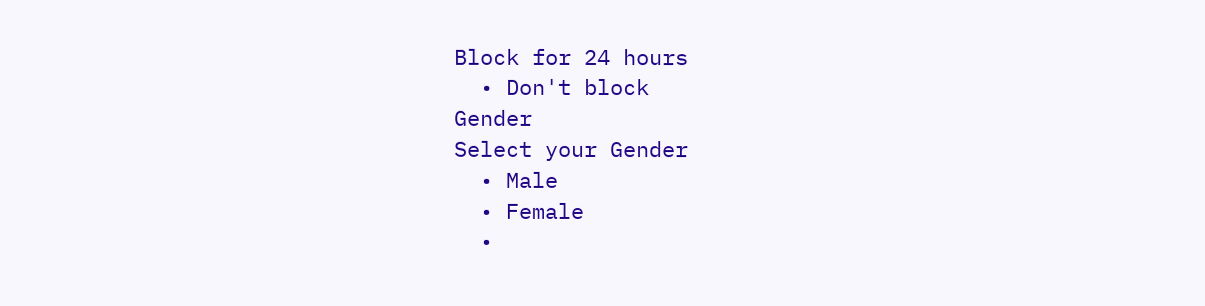Block for 24 hours
  • Don't block
Gender
Select your Gender
  • Male
  • Female
  •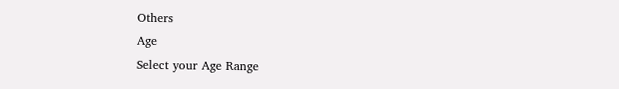Others
Age
Select your Age Range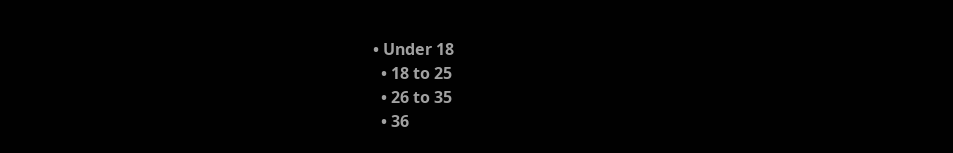• Under 18
  • 18 to 25
  • 26 to 35
  • 36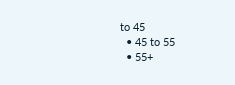to 45
  • 45 to 55
  • 55+